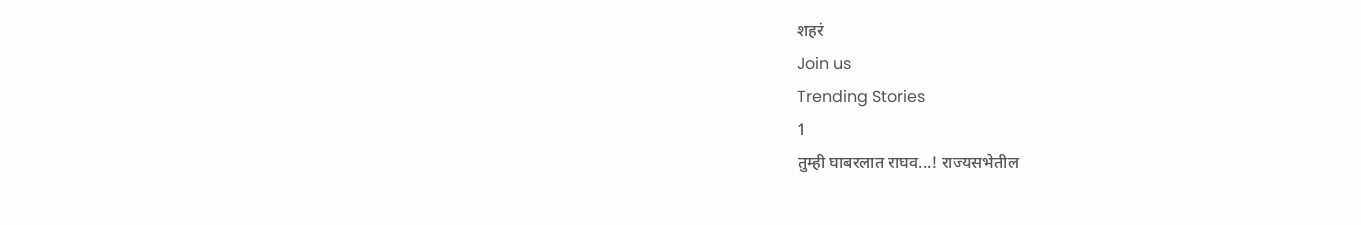शहरं
Join us
Trending Stories
1
तुम्ही घाबरलात राघव...! राज्यसभेतील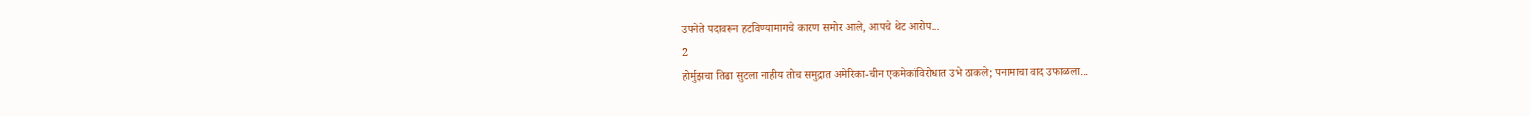उपनेते पदावरून हटविण्यामागचे कारण समोर आले, आपचे थेट आरोप...
2
होर्मुझचा तिढा सुटला नाहीय तोच समुद्रात अमेरिका-चीन एकमेकांविरोधात उभे ठाकले; पनामाचा वाद उफाळला...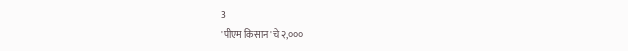3
'पीएम किसान'चे २,०००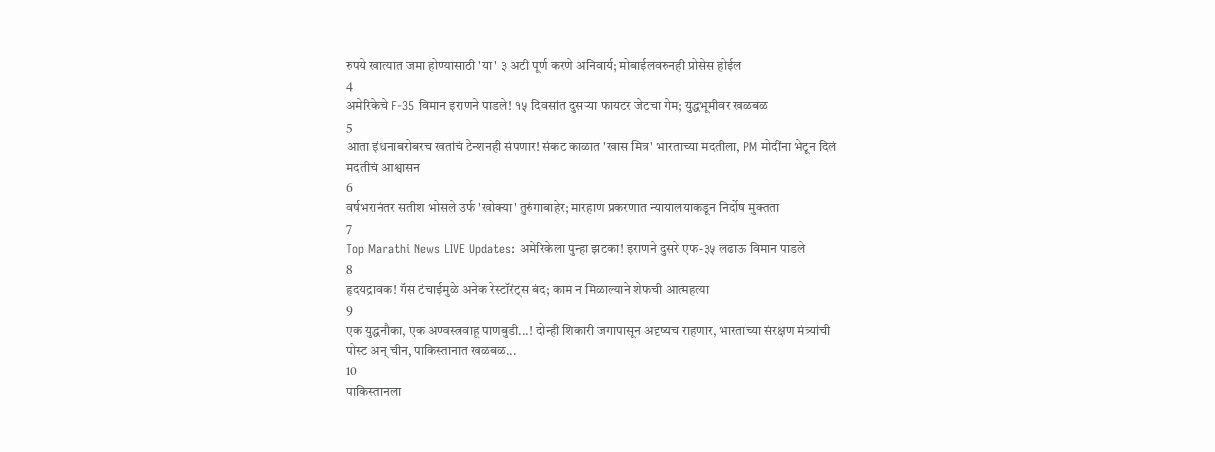रुपये खात्यात जमा होण्यासाठी 'या' ३ अटी पूर्ण करणे अनिवार्य; मोबाईलवरुनही प्रोसेस होईल
4
अमेरिकेचे F-35 विमान इराणने पाडले! १५ दिवसांत दुसऱ्या फायटर जेटचा गेम; युद्धभूमीवर खळबळ
5
आता इंधनाबरोबरच खतांचं टेन्शनही संपणार! संकट काळात 'खास मित्र' भारताच्या मदतीला, PM मोदींना भेटून दिलं मदतीचं आश्वासन
6
वर्षभरानंतर सतीश भोसले उर्फ 'खोक्या' तुरुंगाबाहेर; मारहाण प्रकरणात न्यायालयाकडून निर्दोष मुक्तता
7
Top Marathi News LIVE Updates: अमेरिकेला पुन्हा झटका! इराणने दुसरे एफ-३५ लढाऊ विमान पाडले
8
हृदयद्रावक! गॅस टंचाईमुळे अनेक रेस्टॉरंट्स बंद; काम न मिळाल्याने शेफची आत्महत्या
9
एक युद्धनौका, एक अण्वस्त्रवाहू पाणबुडी...! दोन्ही शिकारी जगापासून अदृष्यच राहणार, भारताच्या संरक्षण मंत्र्यांची पोस्ट अन् चीन, पाकिस्तानात खळबळ...
10
पाकिस्तानला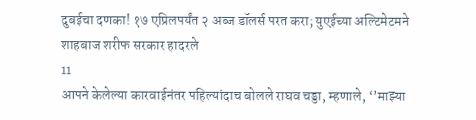दुबईचा दणका! १७ एप्रिलपर्यंत २ अब्ज डॉलर्स परत करा; युएईच्या अल्टिमेटमने शाहबाज शरीफ सरकार हादरले
11
आपने केलेल्या कारवाईनंतर पहिल्यांदाच बोलले राघव चड्डा, म्हणाले, ‘’माझ्या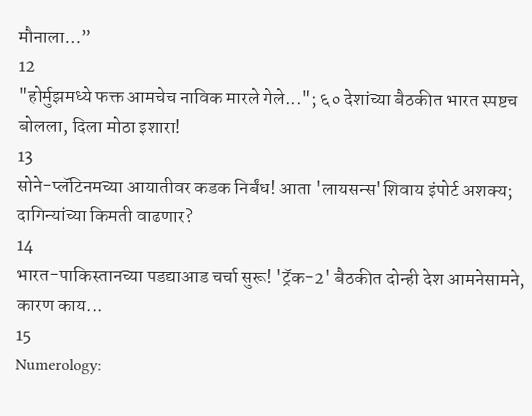मौनाला…”
12
"होर्मुझमध्ये फक्त आमचेच नाविक मारले गेले..."; ६० देशांच्या बैठकीत भारत स्पष्टच बोलला, दिला मोठा इशारा!
13
सोने-प्लॅटिनमच्या आयातीवर कडक निर्बंध! आता 'लायसन्स'शिवाय इंपोर्ट अशक्य; दागिन्यांच्या किमती वाढणार?
14
भारत-पाकिस्तानच्या पडद्याआड चर्चा सुरू! 'ट्रॅक-2' बैठकीत दोन्ही देश आमनेसामने, कारण काय...
15
Numerology: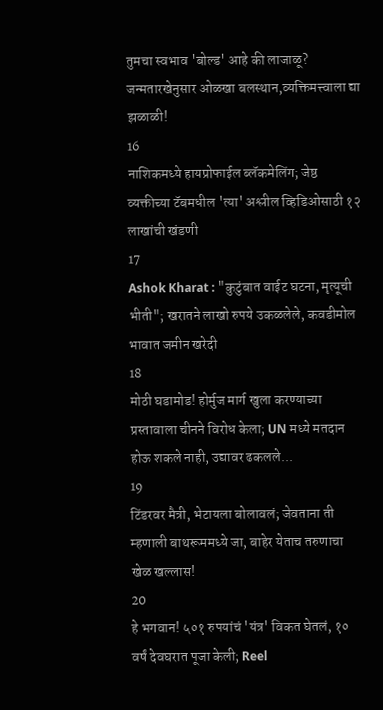तुमचा स्वभाव 'बोल्ड' आहे की लाजाळू? जन्मतारखेनुसार ओळखा बलस्थान,व्यक्तिमत्त्वाला द्या झळाळी!
16
नाशिकमध्ये हायप्रोफाईल ब्लॅकमेलिंग; जेष्ठ व्यक्तीच्या टॅबमधील 'त्या' अश्लील व्हिडिओसाठी १२ लाखांची खंडणी
17
Ashok Kharat : "कुटुंबात वाईट घटना, मृत्यूची भीती"; खरातने लाखो रुपये उकळलेले, कवडीमोल भावात जमीन खरेदी
18
मोठी घडामोड! होर्मुज मार्ग खुला करण्याच्या प्रस्तावाला चीनने विरोध केला; UN मध्ये मतदान होऊ शकले नाही, उद्यावर ढकलले...
19
टिंडरवर मैत्री, भेटायला बोलावलं; जेवताना ती म्हणाली बाथरूममध्ये जा, बाहेर येताच तरुणाचा खेळ खल्लास!
20
हे भगवान! ५०१ रुपयांचं 'यंत्र' विकत घेतलं, १० वर्षं देवघरात पूजा केली; Reel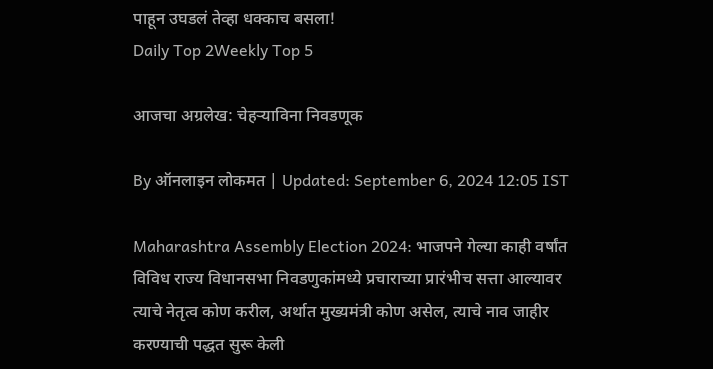पाहून उघडलं तेव्हा धक्काच बसला!
Daily Top 2Weekly Top 5

आजचा अग्रलेख: चेहऱ्याविना निवडणूक

By ऑनलाइन लोकमत | Updated: September 6, 2024 12:05 IST

Maharashtra Assembly Election 2024: भाजपने गेल्या काही वर्षांत विविध राज्य विधानसभा निवडणुकांमध्ये प्रचाराच्या प्रारंभीच सत्ता आल्यावर त्याचे नेतृत्व कोण करील, अर्थात मुख्यमंत्री कोण असेल, त्याचे नाव जाहीर करण्याची पद्धत सुरू केली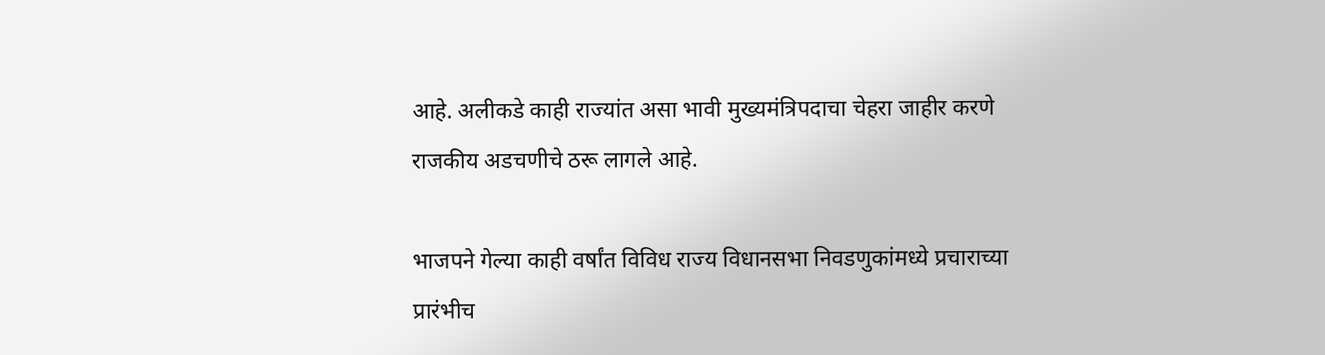आहे. अलीकडे काही राज्यांत असा भावी मुख्यमंत्रिपदाचा चेहरा जाहीर करणे राजकीय अडचणीचे ठरू लागले आहे.

भाजपने गेल्या काही वर्षांत विविध राज्य विधानसभा निवडणुकांमध्ये प्रचाराच्या प्रारंभीच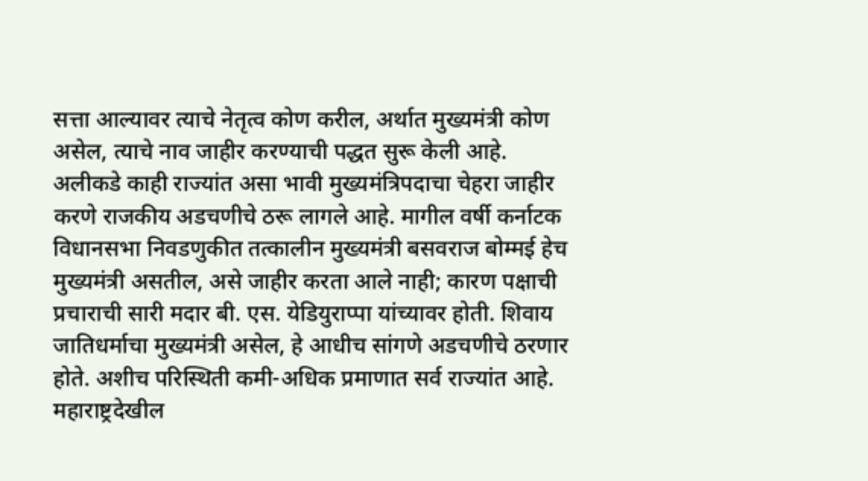सत्ता आल्यावर त्याचे नेतृत्व कोण करील, अर्थात मुख्यमंत्री कोण असेल, त्याचे नाव जाहीर करण्याची पद्धत सुरू केली आहे. अलीकडे काही राज्यांत असा भावी मुख्यमंत्रिपदाचा चेहरा जाहीर करणे राजकीय अडचणीचे ठरू लागले आहे. मागील वर्षी कर्नाटक विधानसभा निवडणुकीत तत्कालीन मुख्यमंत्री बसवराज बोम्मई हेच मुख्यमंत्री असतील, असे जाहीर करता आले नाही; कारण पक्षाची प्रचाराची सारी मदार बी. एस. येडियुराप्पा यांच्यावर होती. शिवाय जातिधर्माचा मुख्यमंत्री असेल, हे आधीच सांगणे अडचणीचे ठरणार होते. अशीच परिस्थिती कमी-अधिक प्रमाणात सर्व राज्यांत आहे. महाराष्ट्रदेखील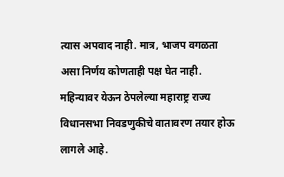त्यास अपवाद नाही. मात्र, भाजप वगळता असा निर्णय कोणताही पक्ष घेत नाही. महिन्यावर येऊन ठेपलेल्या महाराष्ट्र राज्य विधानसभा निवडणुकीचे वातावरण तयार होऊ लागले आहे.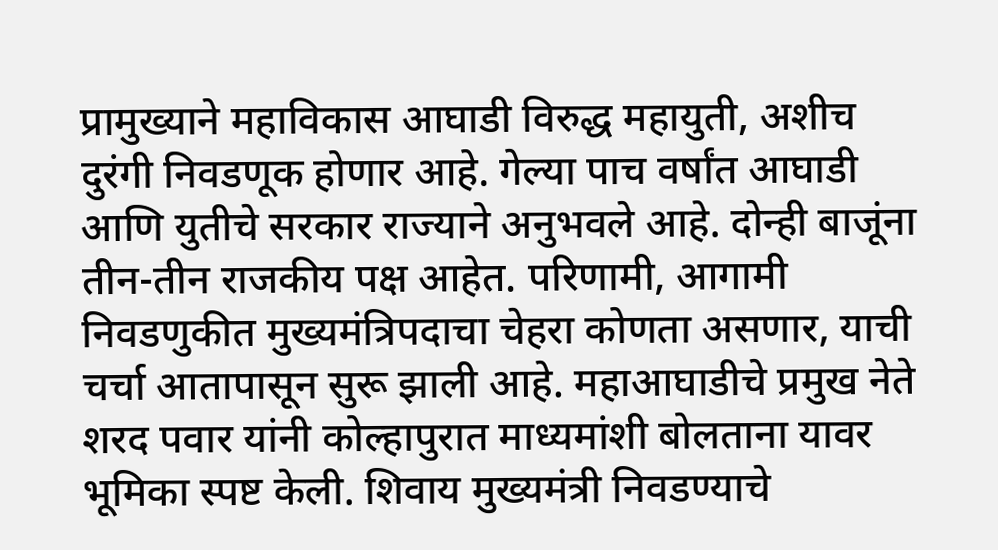प्रामुख्याने महाविकास आघाडी विरुद्ध महायुती, अशीच  दुरंगी निवडणूक होणार आहे. गेल्या पाच वर्षांत आघाडी आणि युतीचे सरकार राज्याने अनुभवले आहे. दोन्ही बाजूंना तीन-तीन राजकीय पक्ष आहेत. परिणामी, आगामी निवडणुकीत मुख्यमंत्रिपदाचा चेहरा कोणता असणार, याची चर्चा आतापासून सुरू झाली आहे. महाआघाडीचे प्रमुख नेते शरद पवार यांनी कोल्हापुरात माध्यमांशी बोलताना यावर भूमिका स्पष्ट केली. शिवाय मुख्यमंत्री निवडण्याचे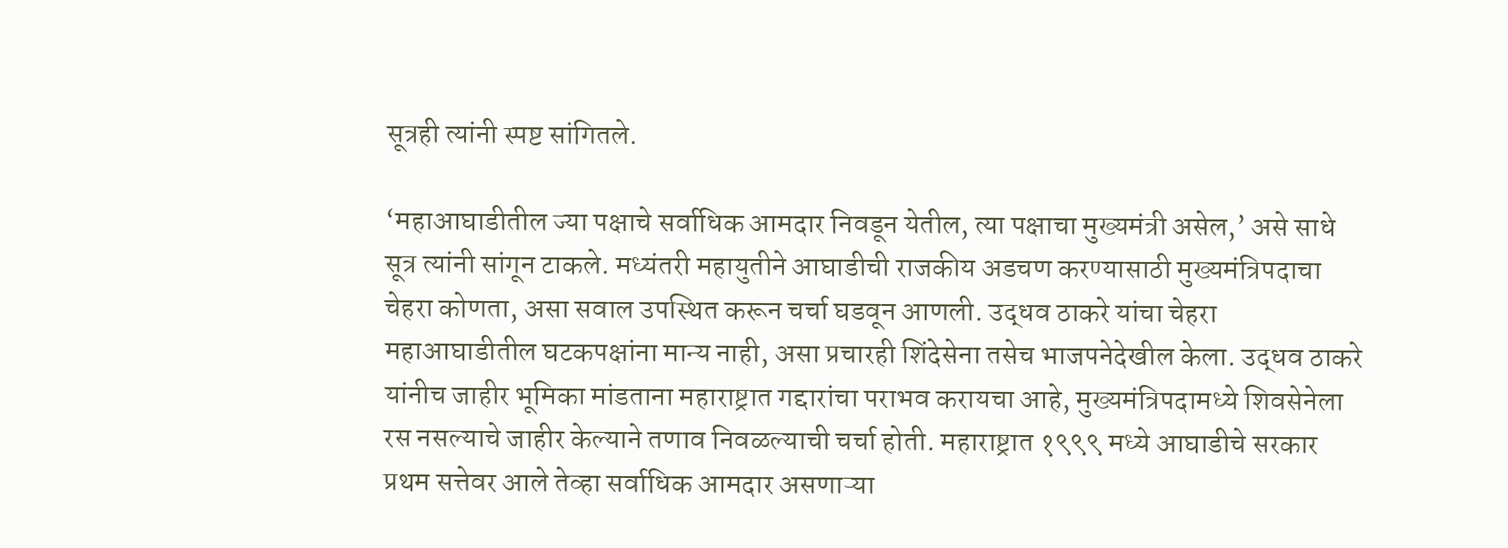सूत्रही त्यांनी स्पष्ट सांगितले.

‘महाआघाडीतील ज्या पक्षाचे सर्वाधिक आमदार निवडून येतील, त्या पक्षाचा मुख्यमंत्री असेल,’ असे साधे सूत्र त्यांनी सांगून टाकले. मध्यंतरी महायुतीने आघाडीची राजकीय अडचण करण्यासाठी मुख्यमंत्रिपदाचा चेहरा कोणता, असा सवाल उपस्थित करून चर्चा घडवून आणली. उद्धव ठाकरे यांचा चेहरा महाआघाडीतील घटकपक्षांना मान्य नाही, असा प्रचारही शिंदेसेना तसेच भाजपनेदेखील केला. उद्धव ठाकरे यांनीच जाहीर भूमिका मांडताना महाराष्ट्रात गद्दारांचा पराभव करायचा आहे, मुख्यमंत्रिपदामध्ये शिवसेनेला रस नसल्याचे जाहीर केल्याने तणाव निवळल्याची चर्चा होती. महाराष्ट्रात १९९९ मध्ये आघाडीचे सरकार प्रथम सत्तेवर आले तेव्हा सर्वाधिक आमदार असणाऱ्या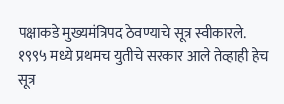पक्षाकडे मुख्यमंत्रिपद ठेवण्याचे सूत्र स्वीकारले. १९९५ मध्ये प्रथमच युतीचे सरकार आले तेव्हाही हेच सूत्र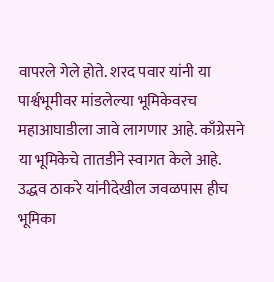वापरले गेले होते. शरद पवार यांनी या पार्श्वभूमीवर मांडलेल्या भूमिकेवरच महाआघाडीला जावे लागणार आहे. काँग्रेसने या भूमिकेचे तातडीने स्वागत केले आहे. उद्धव ठाकरे यांनीदेखील जवळपास हीच भूमिका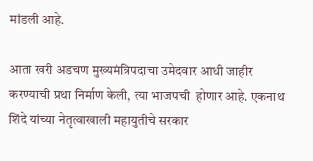मांडली आहे.

आता खरी अडचण मुख्यमंत्रिपदाचा उमेदवार आधी जाहीर करण्याची प्रथा निर्माण केली, त्या भाजपची  होणार आहे. एकनाथ शिंदे यांच्या नेतृत्वाखाली महायुतीचे सरकार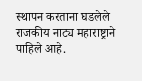स्थापन करताना घडलेले राजकीय नाट्य महाराष्ट्राने पाहिले आहे.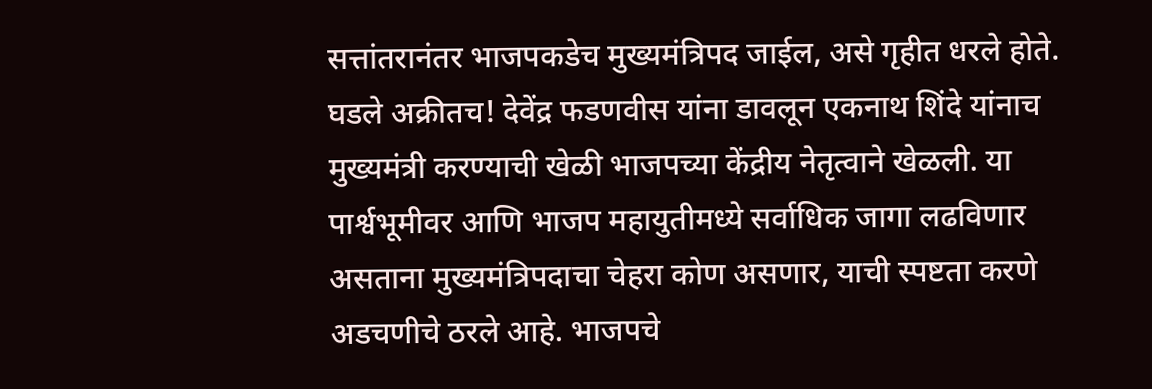सत्तांतरानंतर भाजपकडेच मुख्यमंत्रिपद जाईल, असे गृहीत धरले होते. घडले अक्रीतच! देवेंद्र फडणवीस यांना डावलून एकनाथ शिंदे यांनाच मुख्यमंत्री करण्याची खेळी भाजपच्या केंद्रीय नेतृत्वाने खेळली. या पार्श्वभूमीवर आणि भाजप महायुतीमध्ये सर्वाधिक जागा लढविणार असताना मुख्यमंत्रिपदाचा चेहरा कोण असणार, याची स्पष्टता करणे अडचणीचे ठरले आहे. भाजपचे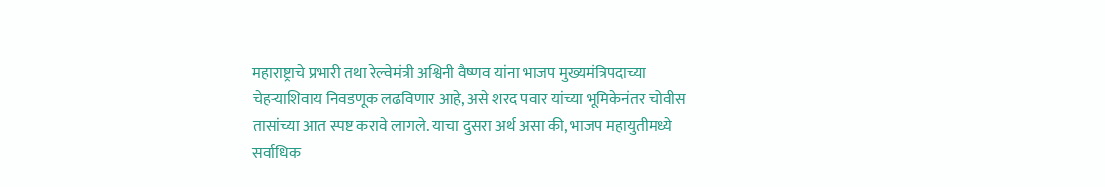महाराष्ट्राचे प्रभारी तथा रेल्वेमंत्री अश्विनी वैष्णव यांना भाजप मुख्यमंत्रिपदाच्या चेहऱ्याशिवाय निवडणूक लढविणार आहे, असे शरद पवार यांच्या भूमिकेनंतर चोवीस तासांच्या आत स्पष्ट करावे लागले. याचा दुसरा अर्थ असा की, भाजप महायुतीमध्ये सर्वाधिक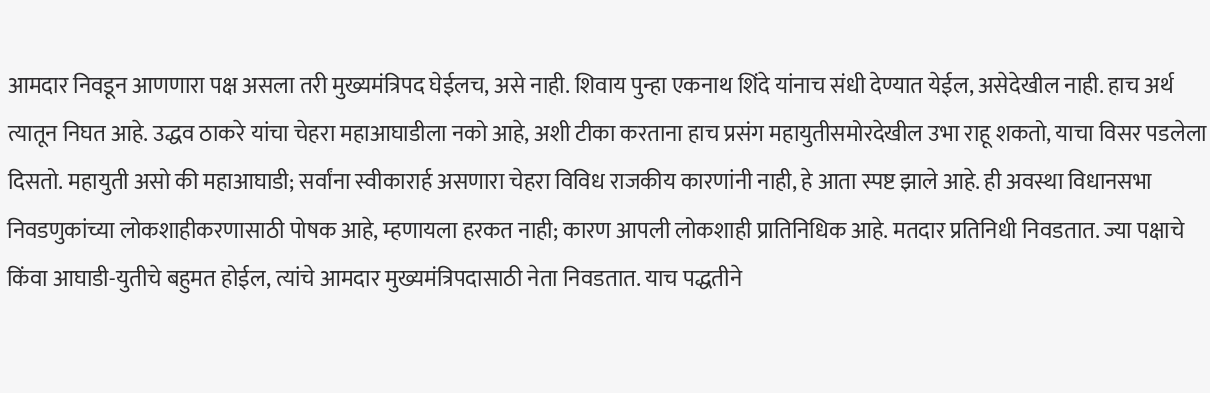आमदार निवडून आणणारा पक्ष असला तरी मुख्यमंत्रिपद घेईलच, असे नाही. शिवाय पुन्हा एकनाथ शिंदे यांनाच संधी देण्यात येईल, असेदेखील नाही. हाच अर्थ त्यातून निघत आहे. उद्धव ठाकरे यांचा चेहरा महाआघाडीला नको आहे, अशी टीका करताना हाच प्रसंग महायुतीसमोरदेखील उभा राहू शकतो, याचा विसर पडलेला दिसतो. महायुती असो की महाआघाडी; सर्वांना स्वीकारार्ह असणारा चेहरा विविध राजकीय कारणांनी नाही, हे आता स्पष्ट झाले आहे. ही अवस्था विधानसभा निवडणुकांच्या लोकशाहीकरणासाठी पोषक आहे, म्हणायला हरकत नाही; कारण आपली लोकशाही प्रातिनिधिक आहे. मतदार प्रतिनिधी निवडतात. ज्या पक्षाचे किंवा आघाडी-युतीचे बहुमत होईल, त्यांचे आमदार मुख्यमंत्रिपदासाठी नेता निवडतात. याच पद्धतीने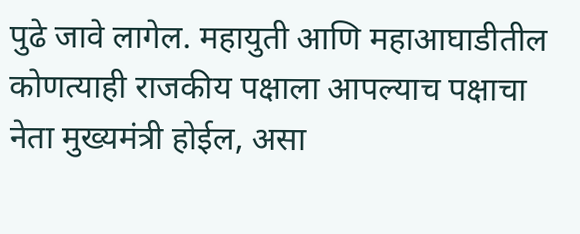पुढे जावे लागेल. महायुती आणि महाआघाडीतील कोणत्याही राजकीय पक्षाला आपल्याच पक्षाचा नेता मुख्यमंत्री होईल, असा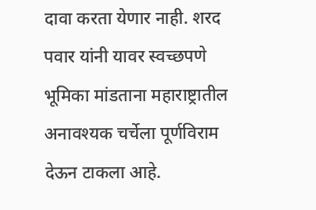दावा करता येणार नाही. शरद पवार यांनी यावर स्वच्छपणे भूमिका मांडताना महाराष्ट्रातील अनावश्यक चर्चेला पूर्णविराम देऊन टाकला आहे.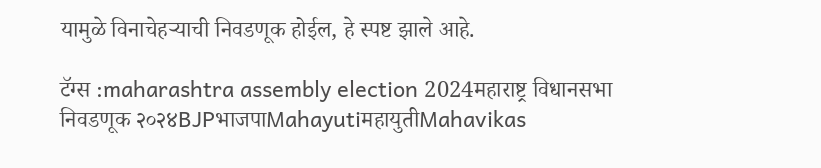यामुळे विनाचेहऱ्याची निवडणूक होईल, हे स्पष्ट झाले आहे.

टॅग्स :maharashtra assembly election 2024महाराष्ट्र विधानसभा निवडणूक २०२४BJPभाजपाMahayutiमहायुतीMahavikas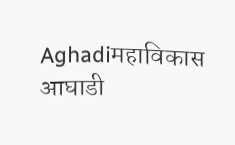Aghadiमहाविकास आघाडी